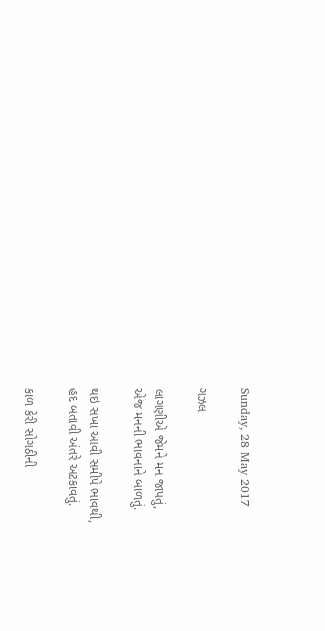Sunday, 28 May 2017

ગઝલ

લાગણીએ જેમને મન જાપતું,
એજ મનની ભાવનાને બાળતું.

થઇ સખા આવી સમીપે ભાવથી,
હદ બતાવી અંતરે અટકાવતું.

કાળ કેરી સોગઠીની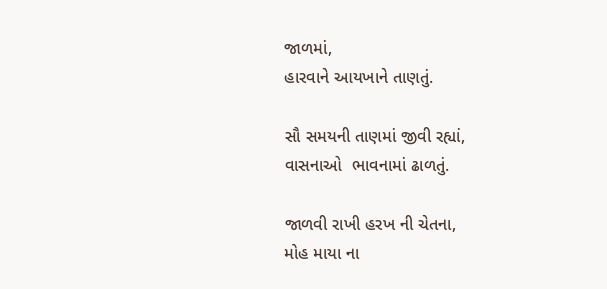જાળમાં,
હારવાને આયખાને તાણતું.

સૌ સમયની તાણમાં જીવી રહ્યાં,
વાસનાઓ  ભાવનામાં ઢાળતું.

જાળવી રાખી હરખ ની ચેતના,
મોહ માયા ના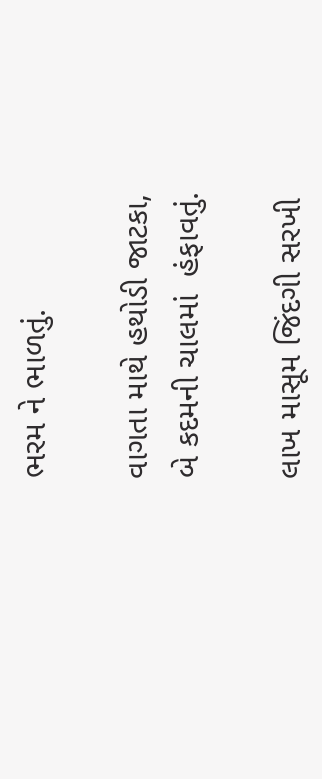ભરમ ને ભાળતું.

વાગતા માથે હથોડી જાટકા,
બે કદમની ચાલમાં  હંફાવતું.

લાખ માસૂમ જિંદગી સરખી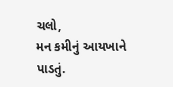ચલો,
મન કમીનું આયખાને પાડતું.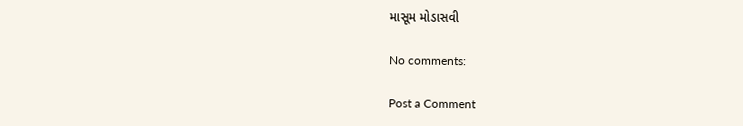માસૂમ મોડાસવી

No comments:

Post a Comment